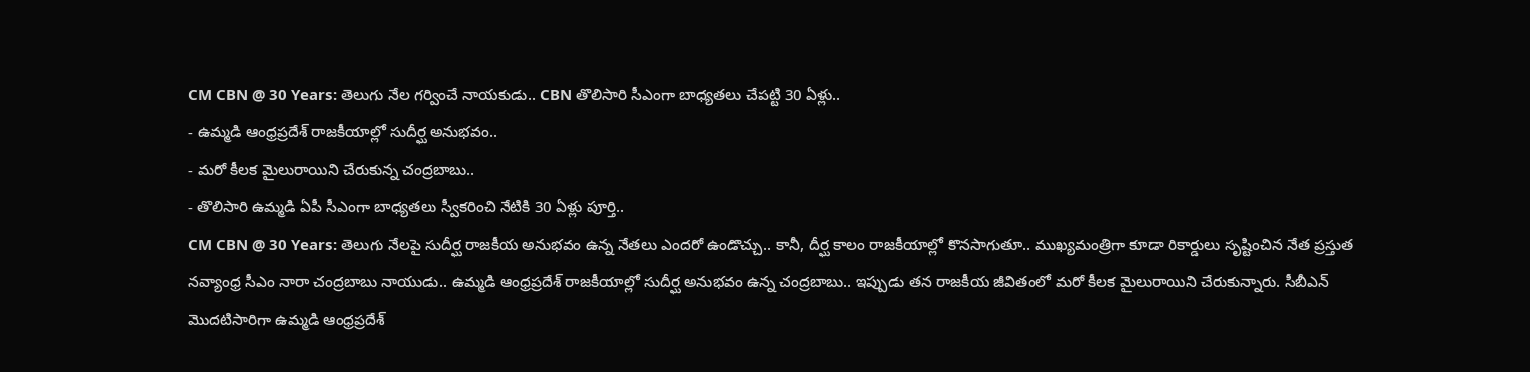CM CBN @ 30 Years: తెలుగు నేల గర్వించే నాయకుడు.. CBN తొలిసారి సీఎంగా బాధ్యతలు చేపట్టి 30 ఏళ్లు..
- ఉమ్మడి ఆంధ్రప్రదేశ్ రాజకీయాల్లో సుదీర్ఘ అనుభవం..
- మరో కీలక మైలురాయిని చేరుకున్న చంద్రబాబు..
- తొలిసారి ఉమ్మడి ఏపీ సీఎంగా బాధ్యతలు స్వీకరించి నేటికి 30 ఏళ్లు పూర్తి..
CM CBN @ 30 Years: తెలుగు నేలపై సుదీర్ఘ రాజకీయ అనుభవం ఉన్న నేతలు ఎందరో ఉండొచ్చు.. కానీ, దీర్ఘ కాలం రాజకీయాల్లో కొనసాగుతూ.. ముఖ్యమంత్రిగా కూడా రికార్డులు సృష్టించిన నేత ప్రస్తుత నవ్యాంధ్ర సీఎం నారా చంద్రబాబు నాయుడు.. ఉమ్మడి ఆంధ్రప్రదేశ్ రాజకీయాల్లో సుదీర్ఘ అనుభవం ఉన్న చంద్రబాబు.. ఇప్పుడు తన రాజకీయ జీవితంలో మరో కీలక మైలురాయిని చేరుకున్నారు. సీబీఎన్ మొదటిసారిగా ఉమ్మడి ఆంధ్రప్రదేశ్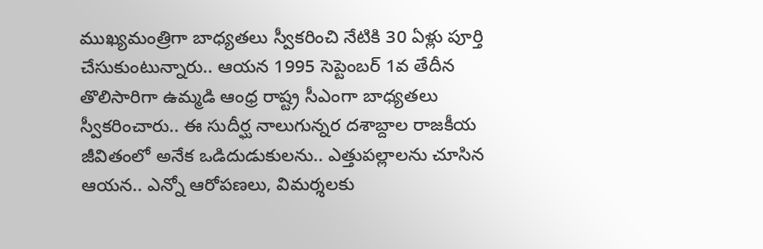ముఖ్యమంత్రిగా బాధ్యతలు స్వీకరించి నేటికి 30 ఏళ్లు పూర్తి చేసుకుంటున్నారు.. ఆయన 1995 సెప్టెంబర్ 1వ తేదీన తొలిసారిగా ఉమ్మడి ఆంధ్ర రాష్ట్ర సీఎంగా బాధ్యతలు స్వీకరించారు.. ఈ సుదీర్ఘ నాలుగున్నర దశాబ్దాల రాజకీయ జీవితంలో అనేక ఒడిదుడుకులను.. ఎత్తుపల్లాలను చూసిన ఆయన.. ఎన్నో ఆరోపణలు, విమర్శలకు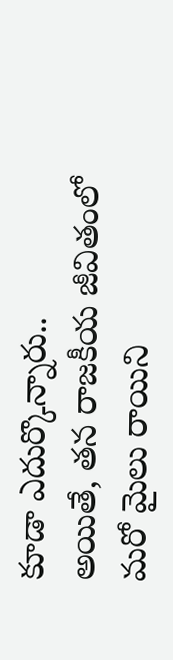కూడా ఎదుర్కొన్నారు..
అయితే, తన రాజకీయ జీవితంలో మరో మైలు రాయిని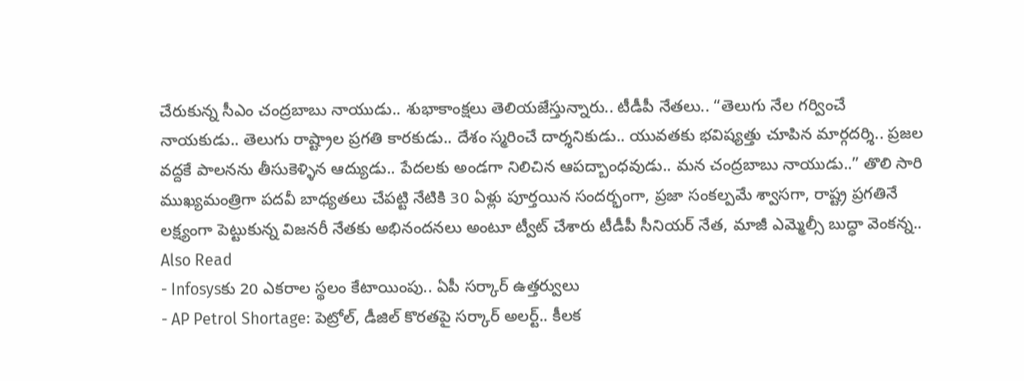చేరుకున్న సీఎం చంద్రబాబు నాయుడు.. శుభాకాంక్షలు తెలియజేస్తున్నారు.. టీడీపీ నేతలు.. “తెలుగు నేల గర్వించే నాయకుడు.. తెలుగు రాష్ట్రాల ప్రగతి కారకుడు.. దేశం స్మరించే దార్శనికుడు.. యువతకు భవిష్యత్తు చూపిన మార్గదర్శి.. ప్రజల వద్దకే పాలనను తీసుకెళ్ళిన ఆద్యుడు.. పేదలకు అండగా నిలిచిన ఆపద్బాంధవుడు.. మన చంద్రబాబు నాయుడు..” తొలి సారి ముఖ్యమంత్రిగా పదవీ బాధ్యతలు చేపట్టి నేటికి 30 ఏళ్లు పూర్తయిన సందర్భంగా, ప్రజా సంకల్పమే శ్వాసగా, రాష్ట్ర ప్రగతినే లక్ష్యంగా పెట్టుకున్న విజనరీ నేతకు అభినందనలు అంటూ ట్వీట్ చేశారు టీడీపీ సీనియర్ నేత, మాజీ ఎమ్మెల్సీ బుద్ధా వెంకన్న..
Also Read
- Infosysకు 20 ఎకరాల స్థలం కేటాయింపు.. ఏపీ సర్కార్ ఉత్తర్వులు
- AP Petrol Shortage: పెట్రోల్, డీజిల్ కొరతపై సర్కార్ అలర్ట్.. కీలక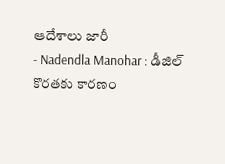ఆదేశాలు జారీ
- Nadendla Manohar : డీజిల్ కొరతకు కారణం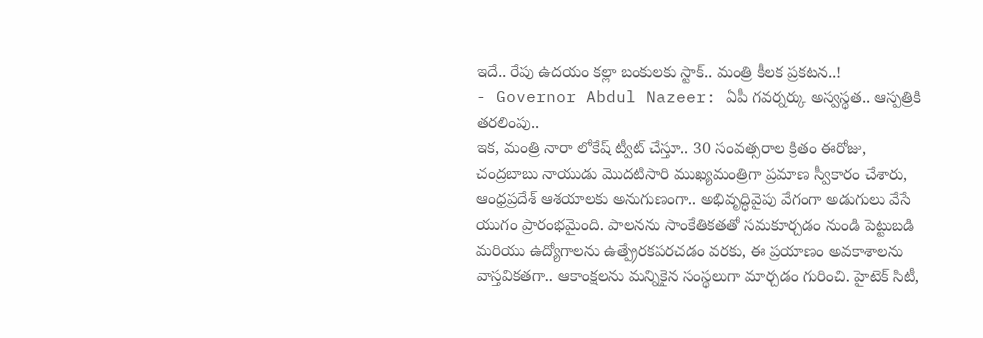ఇదే.. రేపు ఉదయం కల్లా బంకులకు స్టాక్.. మంత్రి కీలక ప్రకటన..!
- Governor Abdul Nazeer: ఏపీ గవర్నర్కు అస్వస్థత.. ఆస్పత్రికి తరలింపు..
ఇక, మంత్రి నారా లోకేష్ ట్వీట్ చేస్తూ.. 30 సంవత్సరాల క్రితం ఈరోజు, చంద్రబాబు నాయుడు మొదటిసారి ముఖ్యమంత్రిగా ప్రమాణ స్వీకారం చేశారు, ఆంధ్రప్రదేశ్ ఆశయాలకు అనుగుణంగా.. అభివృద్ధివైపు వేగంగా అడుగులు వేసే యుగం ప్రారంభమైంది. పాలనను సాంకేతికతతో సమకూర్చడం నుండి పెట్టుబడి మరియు ఉద్యోగాలను ఉత్ప్రేరకపరచడం వరకు, ఈ ప్రయాణం అవకాశాలను వాస్తవికతగా.. ఆకాంక్షలను మన్నికైన సంస్థలుగా మార్చడం గురించి. హైటెక్ సిటీ,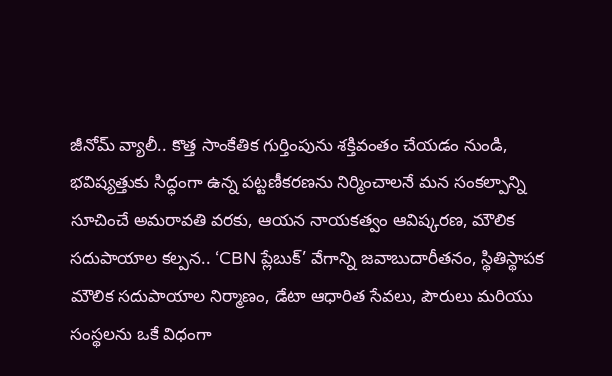జీనోమ్ వ్యాలీ.. కొత్త సాంకేతిక గుర్తింపును శక్తివంతం చేయడం నుండి, భవిష్యత్తుకు సిద్ధంగా ఉన్న పట్టణీకరణను నిర్మించాలనే మన సంకల్పాన్ని సూచించే అమరావతి వరకు, ఆయన నాయకత్వం ఆవిష్కరణ, మౌలిక సదుపాయాల కల్పన.. ‘CBN ప్లేబుక్’ వేగాన్ని జవాబుదారీతనం, స్థితిస్థాపక మౌలిక సదుపాయాల నిర్మాణం, డేటా ఆధారిత సేవలు, పౌరులు మరియు సంస్థలను ఒకే విధంగా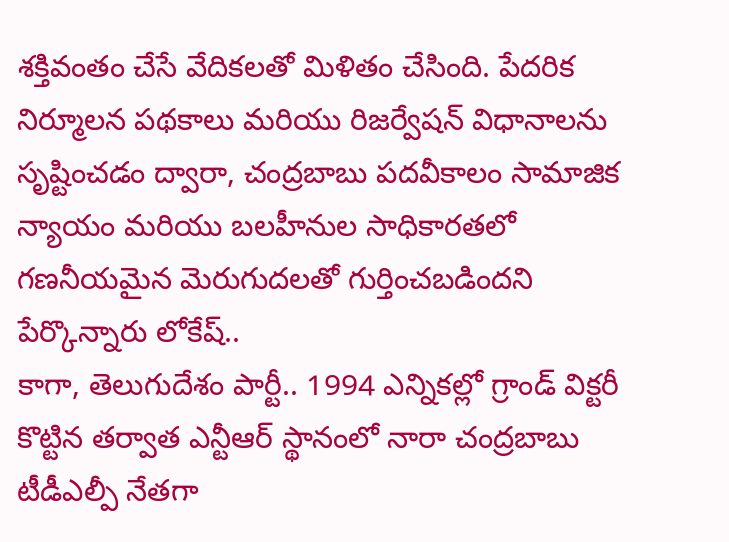శక్తివంతం చేసే వేదికలతో మిళితం చేసింది. పేదరిక నిర్మూలన పథకాలు మరియు రిజర్వేషన్ విధానాలను సృష్టించడం ద్వారా, చంద్రబాబు పదవీకాలం సామాజిక న్యాయం మరియు బలహీనుల సాధికారతలో గణనీయమైన మెరుగుదలతో గుర్తించబడిందని పేర్కొన్నారు లోకేష్..
కాగా, తెలుగుదేశం పార్టీ.. 1994 ఎన్నికల్లో గ్రాండ్ విక్టరీ కొట్టిన తర్వాత ఎన్టీఆర్ స్థానంలో నారా చంద్రబాబు టీడీఎల్పీ నేతగా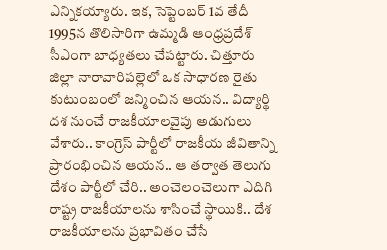ఎన్నికయ్యారు. ఇక, సెప్టెంబర్ 1వ తేదీ 1995న తొలిసారిగా ఉమ్మడి ఆంధ్రప్రదేశ్ సీఎంగా బాధ్యతలు చేపట్టారు. చిత్తూరు జిల్లా నారావారిపల్లెలో ఒక సాధారణ రైతు కుటుంబంలో జన్మించిన ఆయన.. విద్యార్థి దశ నుంచే రాజకీయాలవైపు అడుగులు వేశారు.. కాంగ్రెస్ పార్టీలో రాజకీయ జీవితాన్ని ప్రారంభించిన ఆయన.. ఆ తర్వాత తెలుగు దేశం పార్టీలో చేరి.. అంచెలంచెలుగా ఎదిగి రాష్ట్ర రాజకీయాలను శాసించే స్థాయికి.. దేశ రాజకీయాలను ప్రభావితం చేసే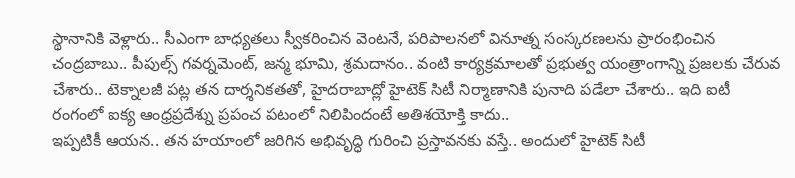స్థానానికి వెళ్లారు.. సీఎంగా బాధ్యతలు స్వీకరించిన వెంటనే, పరిపాలనలో వినూత్న సంస్కరణలను ప్రారంభించిన చంద్రబాబు.. పీపుల్స్ గవర్నమెంట్, జన్మ భూమి, శ్రమదానం.. వంటి కార్యక్రమాలతో ప్రభుత్వ యంత్రాంగాన్ని ప్రజలకు చేరువ చేశారు.. టెక్నాలజీ పట్ల తన దార్శనికతతో, హైదరాబాద్లో హైటెక్ సిటీ నిర్మాణానికి పునాది పడేలా చేశారు.. ఇది ఐటీ రంగంలో ఐక్య ఆంధ్రప్రదేశ్ను ప్రపంచ పటంలో నిలిపిందంటే అతిశయోక్తి కాదు..
ఇప్పటికీ ఆయన.. తన హయాంలో జరిగిన అభివృద్ధి గురించి ప్రస్తావనకు వస్తే.. అందులో హైటెక్ సిటీ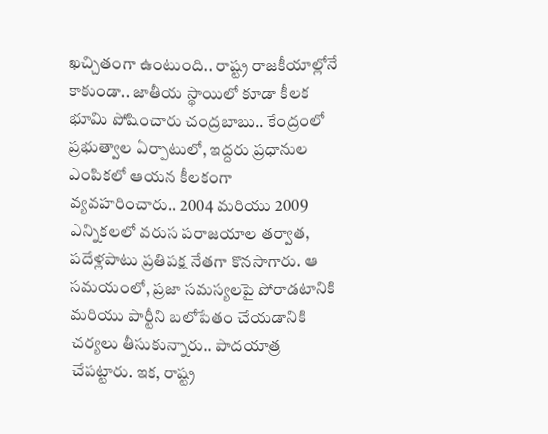ఖచ్చితంగా ఉంటుంది.. రాష్ట్ర రాజకీయాల్లోనే కాకుండా.. జాతీయ స్థాయిలో కూడా కీలక భూమి పోషించారు చంద్రబాబు.. కేంద్రంలో ప్రభుత్వాల ఏర్పాటులో, ఇద్దరు ప్రధానుల ఎంపికలో ఆయన కీలకంగా వ్యవహరించారు.. 2004 మరియు 2009 ఎన్నికలలో వరుస పరాజయాల తర్వాత, పదేళ్లపాటు ప్రతిపక్ష నేతగా కొనసాగారు. ఆ సమయంలో, ప్రజా సమస్యలపై పోరాడటానికి మరియు పార్టీని బలోపేతం చేయడానికి చర్యలు తీసుకున్నారు.. పాదయాత్ర చేపట్టారు. ఇక, రాష్ట్ర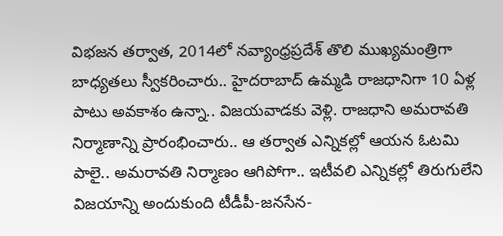విభజన తర్వాత, 2014లో నవ్యాంధ్రప్రదేశ్ తొలి ముఖ్యమంత్రిగా బాధ్యతలు స్వీకరించారు.. హైదరాబాద్ ఉమ్మడి రాజధానిగా 10 ఏళ్ల పాటు అవకాశం ఉన్నా.. విజయవాడకు వెళ్లి. రాజధాని అమరావతి నిర్మాణాన్ని ప్రారంభించారు.. ఆ తర్వాత ఎన్నికల్లో ఆయన ఓటమి పాలై.. అమరావతి నిర్మాణం ఆగిపోగా.. ఇటీవలి ఎన్నికల్లో తిరుగులేని విజయాన్ని అందుకుంది టీడీపీ-జనసేన-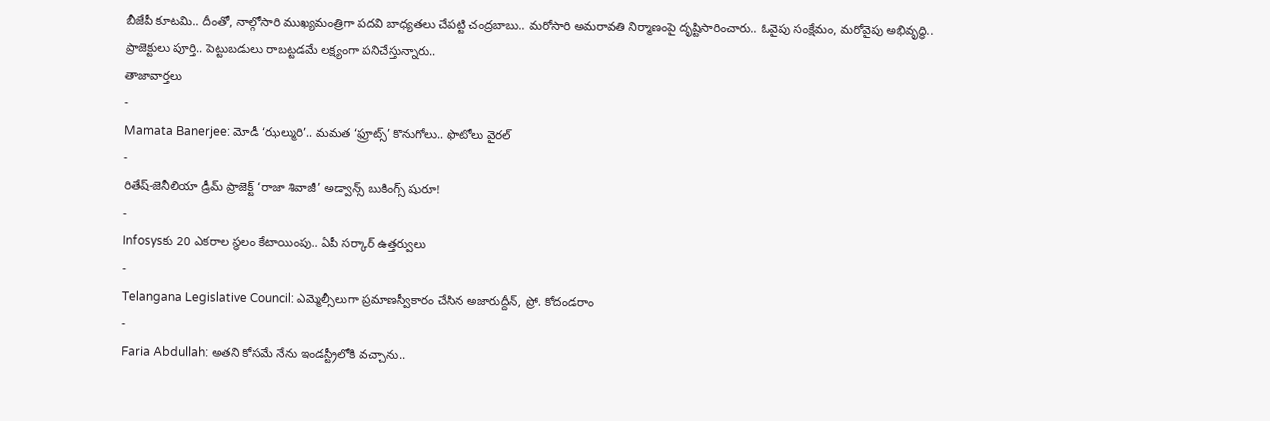బీజేపీ కూటమి.. దీంతో, నాల్గోసారి ముఖ్యమంత్రిగా పదవి బాధ్యతలు చేపట్టి చంద్రబాబు.. మరోసారి అమరావతి నిర్మాణంపై దృష్టిసారించారు.. ఓవైపు సంక్షేమం, మరోవైపు అభివృద్ధి.. ప్రాజెక్టులు పూర్తి.. పెట్టుబడులు రాబట్టడమే లక్ష్యంగా పనిచేస్తున్నారు..
తాజావార్తలు
-
Mamata Banerjee: మోడీ ‘ఝల్మురి’.. మమత ‘ఫ్రూట్స్’ కొనుగోలు.. ఫొటోలు వైరల్
-
రితేష్-జెనీలియా డ్రీమ్ ప్రాజెక్ట్ ‘రాజా శివాజీ’ అడ్వాన్స్ బుకింగ్స్ షురూ!
-
Infosysకు 20 ఎకరాల స్థలం కేటాయింపు.. ఏపీ సర్కార్ ఉత్తర్వులు
-
Telangana Legislative Council: ఎమ్మెల్సీలుగా ప్రమాణస్వీకారం చేసిన అజారుద్దీన్, ప్రో. కోదండరాం
-
Faria Abdullah: అతని కోసమే నేను ఇండస్ట్రీలోకి వచ్చాను..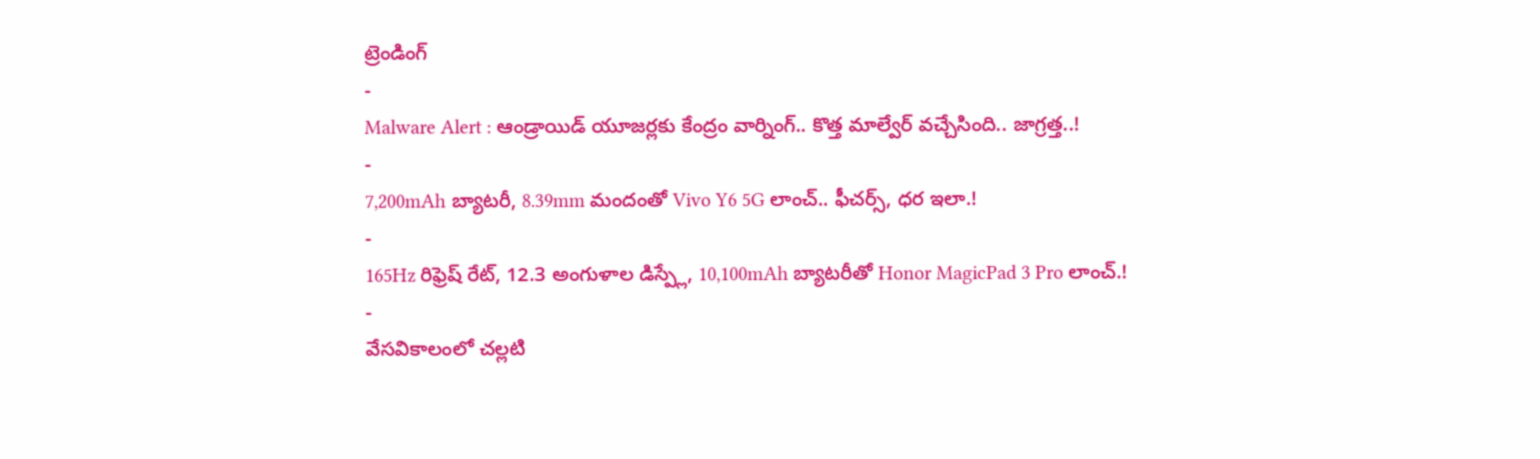ట్రెండింగ్
-
Malware Alert : ఆండ్రాయిడ్ యూజర్లకు కేంద్రం వార్నింగ్.. కొత్త మాల్వేర్ వచ్చేసింది.. జాగ్రత్త..!
-
7,200mAh బ్యాటరీ, 8.39mm మందంతో Vivo Y6 5G లాంచ్.. ఫీచర్స్, ధర ఇలా.!
-
165Hz రిఫ్రెష్ రేట్, 12.3 అంగుళాల డిస్ప్లే, 10,100mAh బ్యాటరీతో Honor MagicPad 3 Pro లాంచ్.!
-
వేసవికాలంలో చల్లటి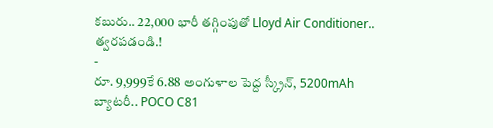కబురు.. 22,000 భారీ తగ్గింపుతో Lloyd Air Conditioner.. త్వరపడండి.!
-
రూ. 9,999కే 6.88 అంగుళాల పెద్ద స్క్రీన్, 5200mAh బ్యాటరీ.. POCO C81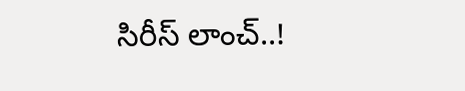సిరీస్ లాంచ్..!